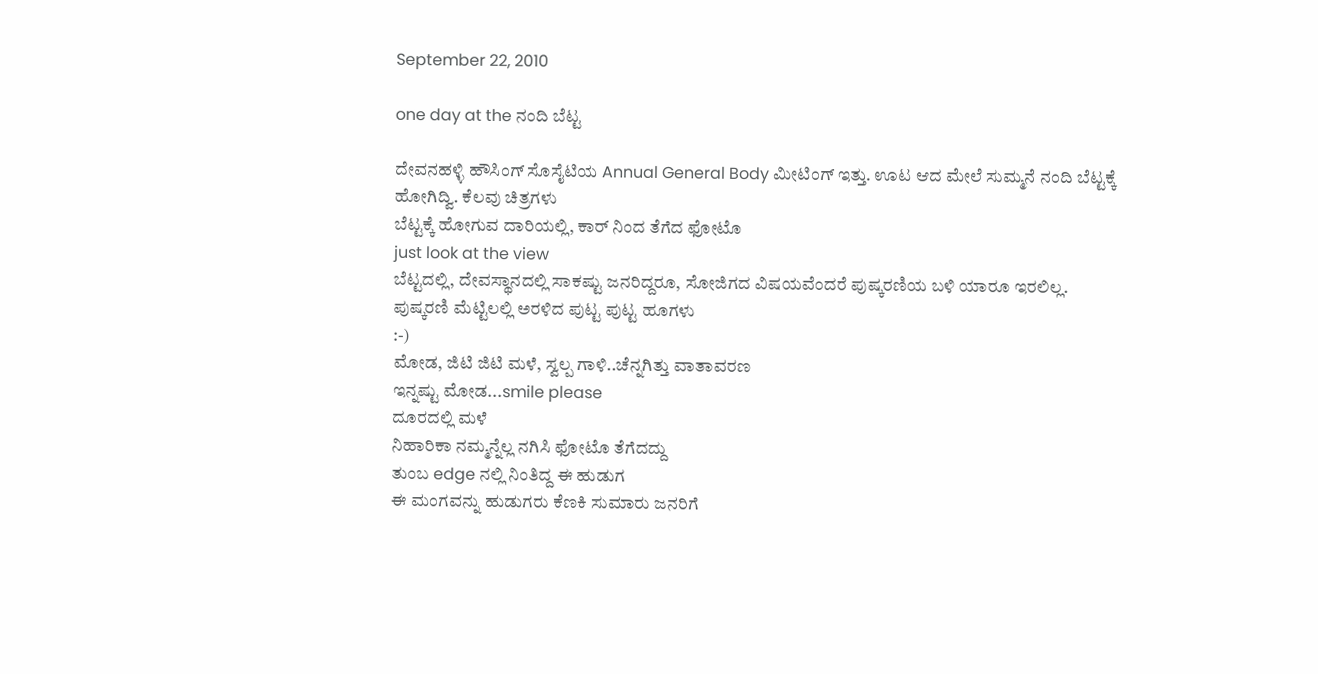September 22, 2010

one day at the ನಂದಿ ಬೆಟ್ಟ

ದೇವನಹಳ್ಳಿ ಹೌಸಿಂಗ್ ಸೊಸೈಟಿಯ Annual General Body ಮೀಟಿಂಗ್ ಇತ್ತು. ಊಟ ಆದ ಮೇಲೆ ಸುಮ್ಮನೆ ನಂದಿ ಬೆಟ್ಟಕ್ಕೆ ಹೋಗಿದ್ವಿ. ಕೆಲವು ಚಿತ್ರಗಳು
ಬೆಟ್ಟಕ್ಕೆ ಹೋಗುವ ದಾರಿಯಲ್ಲಿ, ಕಾರ್ ನಿಂದ ತೆಗೆದ ಫೋಟೊ
just look at the view
ಬೆಟ್ಟದಲ್ಲಿ, ದೇವಸ್ಥಾನದಲ್ಲಿ ಸಾಕಷ್ಟು ಜನರಿದ್ದರೂ, ಸೋಜಿಗದ ವಿಷಯವೆಂದರೆ ಪುಷ್ಕರಣಿಯ ಬಳಿ ಯಾರೂ ಇರಲಿಲ್ಲ.
ಪುಷ್ಕರಣಿ ಮೆಟ್ಟಿಲಲ್ಲಿ ಅರಳಿದ ಪುಟ್ಟ ಪುಟ್ಟ ಹೂಗಳು
:-)
ಮೋಡ, ಜಿಟಿ ಜಿಟಿ ಮಳೆ, ಸ್ವಲ್ಪ ಗಾಳಿ..ಚೆನ್ನಗಿತ್ತು ವಾತಾವರಣ
ಇನ್ನಷ್ಟು ಮೋಡ...smile please
ದೂರದಲ್ಲಿ ಮಳೆ
ನಿಹಾರಿಕಾ ನಮ್ಮನ್ನೆಲ್ಲ ನಗಿಸಿ ಫೋಟೊ ತೆಗೆದದ್ದು
ತುಂಬ edge ನಲ್ಲಿ ನಿಂತಿದ್ದ ಈ ಹುಡುಗ
ಈ ಮಂಗವನ್ನು ಹುಡುಗರು ಕೆಣಕಿ ಸುಮಾರು ಜನರಿಗೆ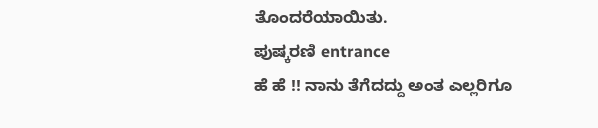ತೊಂದರೆಯಾಯಿತು.
ಪುಷ್ಕರಣಿ entrance
ಹೆ ಹೆ !! ನಾನು ತೆಗೆದದ್ದು ಅಂತ ಎಲ್ಲರಿಗೂ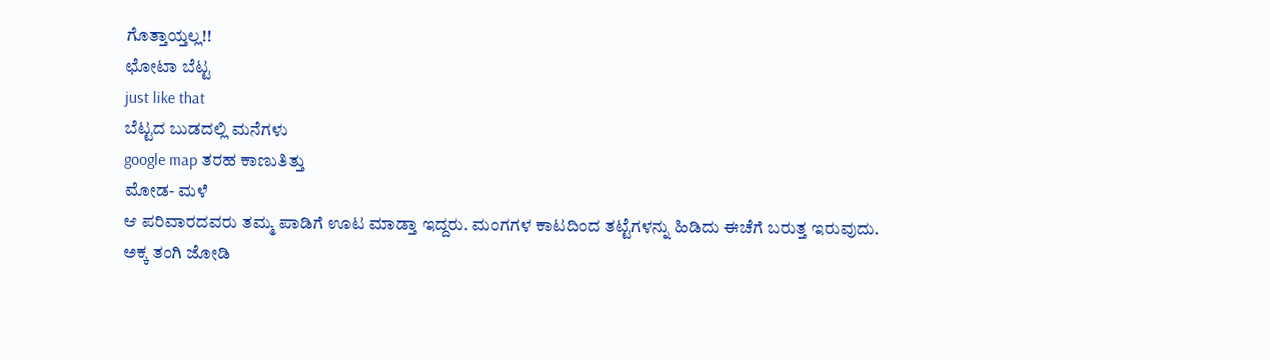ಗೊತ್ತಾಯ್ತಲ್ಲ!!
ಛೋಟಾ ಬೆಟ್ಟ
just like that
ಬೆಟ್ಟದ ಬುಡದಲ್ಲಿ ಮನೆಗಳು
google map ತರಹ ಕಾಣುತಿತ್ತು
ಮೋಡ- ಮಳೆ
ಆ ಪರಿವಾರದವರು ತಮ್ಮ ಪಾಡಿಗೆ ಊಟ ಮಾಡ್ತಾ ಇದ್ದರು. ಮಂಗಗಳ ಕಾಟದಿಂದ ತಟ್ಟೆಗಳನ್ನು ಹಿಡಿದು ಈಚೆಗೆ ಬರುತ್ತ ಇರುವುದು.
ಅಕ್ಕ ತಂಗಿ ಜೋಡಿ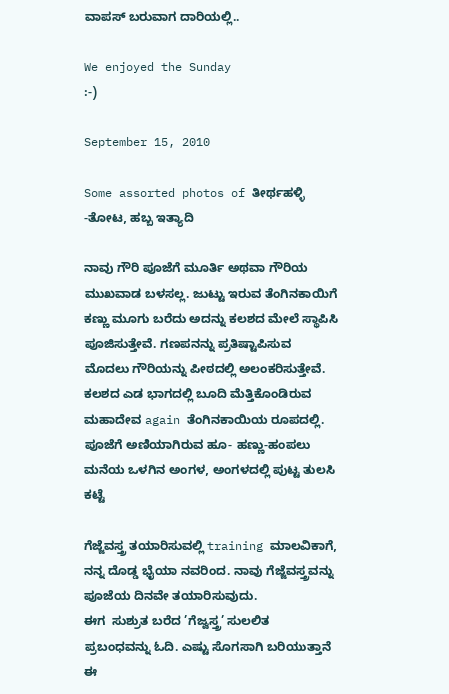ವಾಪಸ್ ಬರುವಾಗ ದಾರಿಯಲ್ಲಿ..

We enjoyed the Sunday
:-)

September 15, 2010

Some assorted photos of ತೀರ್ಥಹಳ್ಳಿ -ತೋಟ, ಹಬ್ಬ ಇತ್ಯಾದಿ

ನಾವು ಗೌರಿ ಪೂಜೆಗೆ ಮೂರ್ತಿ ಅಥವಾ ಗೌರಿಯ ಮುಖವಾಡ ಬಳಸಲ್ಲ. ಜುಟ್ಟು ಇರುವ ತೆಂಗಿನಕಾಯಿಗೆ ಕಣ್ಣು ಮೂಗು ಬರೆದು ಅದನ್ನು ಕಲಶದ ಮೇಲೆ ಸ್ಥಾಪಿಸಿ ಪೂಜಿಸುತ್ತೇವೆ. ಗಣಪನನ್ನು ಪ್ರತಿಷ್ಟಾಪಿಸುವ ಮೊದಲು ಗೌರಿಯನ್ನು ಪೀಠದಲ್ಲಿ ಅಲಂಕರಿಸುತ್ತೇವೆ. ಕಲಶದ ಎಡ ಭಾಗದಲ್ಲಿ ಬೂದಿ ಮೆತ್ತಿಕೊಂಡಿರುವ ಮಹಾದೇವ again ತೆಂಗಿನಕಾಯಿಯ ರೂಪದಲ್ಲಿ.
ಪೂಜೆಗೆ ಅಣಿಯಾಗಿರುವ ಹೂ- ಹಣ್ಣು-ಹಂಪಲು
ಮನೆಯ ಒಳಗಿನ ಅಂಗಳ, ಅಂಗಳದಲ್ಲಿ ಪುಟ್ಟ ತುಲಸಿ ಕಟ್ಟೆ

ಗೆಜ್ಜೆವಸ್ತ್ರ ತಯಾರಿಸುವಲ್ಲಿ training ಮಾಲವಿಕಾಗೆ, ನನ್ನ ದೊಡ್ಡ ಭೈಯಾ ನವರಿಂದ. ನಾವು ಗೆಜ್ಜೆವಸ್ತ್ರವನ್ನು ಪೂಜೆಯ ದಿನವೇ ತಯಾರಿಸುವುದು.
ಈಗ  ಸುಶ್ರುತ ಬರೆದ ’ಗೆಜ್ವಸ್ತ್ರ’ ಸುಲಲಿತ ಪ್ರಬಂಧವನ್ನು ಓದಿ. ಎಷ್ಟು ಸೊಗಸಾಗಿ ಬರಿಯುತ್ತಾನೆ ಈ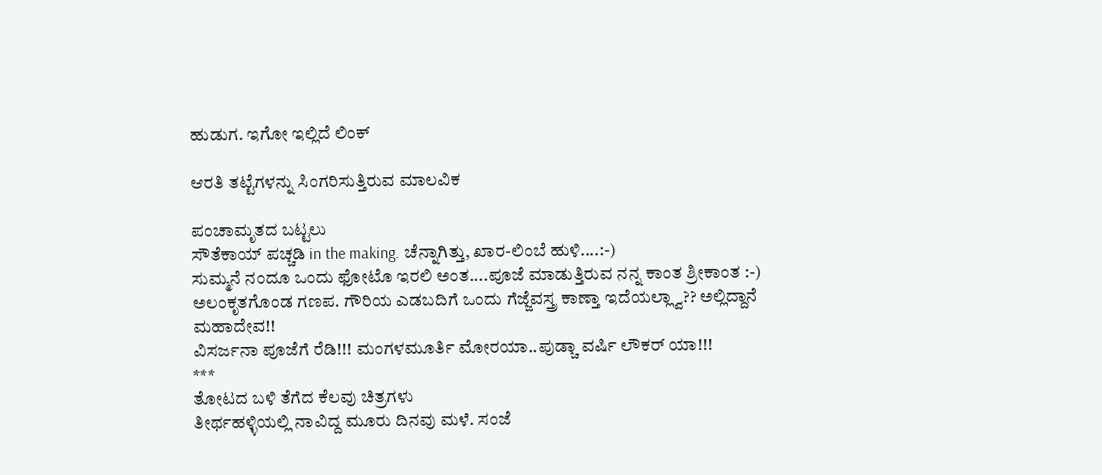ಹುಡುಗ. ಇಗೋ ಇಲ್ಲಿದೆ ಲಿಂಕ್

ಆರತಿ ತಟ್ಟೆಗಳನ್ನು ಸಿಂಗರಿಸುತ್ತಿರುವ ಮಾಲವಿಕ

ಪಂಚಾಮೃತದ ಬಟ್ಟಲು
ಸೌತೆಕಾಯ್ ಪಚ್ಚಡಿ in the making. ಚೆನ್ನಾಗಿತ್ತು, ಖಾರ-ಲಿಂಬೆ ಹುಳಿ....:-)
ಸುಮ್ಮನೆ ನಂದೂ ಒಂದು ಫೋಟೊ ಇರಲಿ ಅಂತ....ಪೂಜೆ ಮಾಡುತ್ತಿರುವ ನನ್ನ ಕಾಂತ ಶ್ರೀಕಾಂತ :-)
ಅಲಂಕೃತಗೊಂಡ ಗಣಪ. ಗೌರಿಯ ಎಡಬದಿಗೆ ಒಂದು ಗೆಜ್ಜೆವಸ್ತ್ರ ಕಾಣ್ತಾ ಇದೆಯಲ್ಲ್ವಾ?? ಅಲ್ಲಿದ್ದಾನೆ ಮಹಾದೇವ!!
ವಿಸರ್ಜನಾ ಪೂಜೆಗೆ ರೆಡಿ!!! ಮಂಗಳಮೂರ್ತಿ ಮೋರಯಾ..ಪುಡ್ಚಾ ವರ್ಷಿ ಲೌಕರ್ ಯಾ!!!
***
ತೋಟದ ಬಳಿ ತೆಗೆದ ಕೆಲವು ಚಿತ್ರಗಳು
ತೀರ್ಥಹಳ್ಳಿಯಲ್ಲಿ ನಾವಿದ್ದ ಮೂರು ದಿನವು ಮಳೆ. ಸಂಜೆ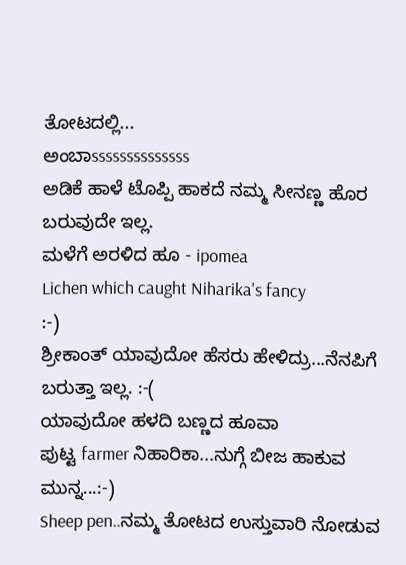ತೋಟದಲ್ಲಿ...
ಅಂಬಾssssssssssssss
ಅಡಿಕೆ ಹಾಳೆ ಟೊಪ್ಪಿ ಹಾಕದೆ ನಮ್ಮ ಸೀನಣ್ಣ ಹೊರ ಬರುವುದೇ ಇಲ್ಲ.
ಮಳೆಗೆ ಅರಳಿದ ಹೂ - ipomea
Lichen which caught Niharika's fancy
:-)
ಶ್ರೀಕಾಂತ್ ಯಾವುದೋ ಹೆಸರು ಹೇಳಿದ್ರು...ನೆನಪಿಗೆ ಬರುತ್ತಾ ಇಲ್ಲ. :-(
ಯಾವುದೋ ಹಳದಿ ಬಣ್ಣದ ಹೂವಾ
ಪುಟ್ಟ farmer ನಿಹಾರಿಕಾ...ನುಗ್ಗೆ ಬೀಜ ಹಾಕುವ ಮುನ್ನ...:-)
Sheep pen..ನಮ್ಮ ತೋಟದ ಉಸ್ತುವಾರಿ ನೋಡುವ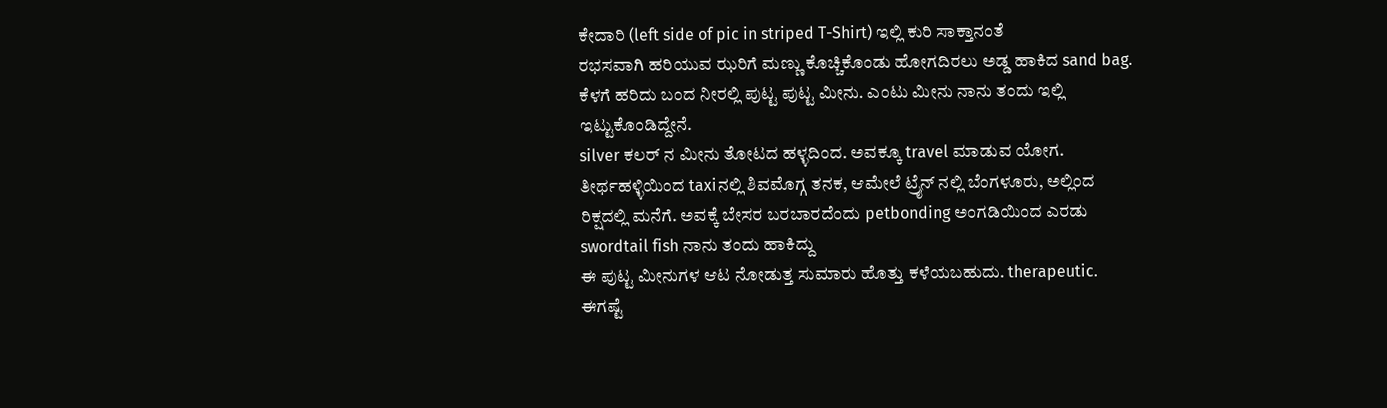ಕೇದಾರಿ (left side of pic in striped T-Shirt) ಇಲ್ಲಿ ಕುರಿ ಸಾಕ್ತಾನಂತೆ
ರಭಸವಾಗಿ ಹರಿಯುವ ಝರಿಗೆ ಮಣ್ಣು ಕೊಚ್ಚಿಕೊಂಡು ಹೋಗದಿರಲು ಅಡ್ಡ ಹಾಕಿದ sand bag.
ಕೆಳಗೆ ಹರಿದು ಬಂದ ನೀರಲ್ಲಿ ಪುಟ್ಟ ಪುಟ್ಟ ಮೀನು. ಎಂಟು ಮೀನು ನಾನು ತಂದು ಇಲ್ಲಿ ಇಟ್ಟುಕೊಂಡಿದ್ದೇನೆ.
silver ಕಲರ್ ನ ಮೀನು ತೋಟದ ಹಳ್ಳದಿಂದ. ಅವಕ್ಕೂ travel ಮಾಡುವ ಯೋಗ. ತೀರ್ಥಹಳ್ಳಿಯಿಂದ taxiನಲ್ಲಿ ಶಿವಮೊಗ್ಗ ತನಕ, ಆಮೇಲೆ ಟ್ರೈನ್ ನಲ್ಲಿ ಬೆಂಗಳೂರು, ಅಲ್ಲಿಂದ ರಿಕ್ಷದಲ್ಲಿ ಮನೆಗೆ. ಅವಕ್ಕೆ ಬೇಸರ ಬರಬಾರದೆಂದು petbonding ಅಂಗಡಿಯಿಂದ ಎರಡು swordtail fish ನಾನು ತಂದು ಹಾಕಿದ್ದು
ಈ ಪುಟ್ಟ ಮೀನುಗಳ ಆಟ ನೋಡುತ್ತ ಸುಮಾರು ಹೊತ್ತು ಕಳೆಯಬಹುದು. therapeutic. ಈಗಷ್ಟೆ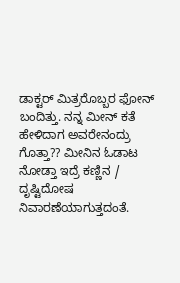ಡಾಕ್ಟರ್ ಮಿತ್ರರೊಬ್ಬರ ಫೋನ್ ಬಂದಿತ್ತು. ನನ್ನ ಮೀನ್ ಕತೆ ಹೇಳಿದಾಗ ಅವರೇನಂದ್ರು ಗೊತ್ತಾ?? ಮೀನಿನ ಓಡಾಟ ನೋಡ್ತಾ ಇದ್ರೆ ಕಣ್ಣಿನ / ದೃಷ್ಟಿದೋಷ ನಿವಾರಣೆಯಾಗುತ್ತದಂತೆ.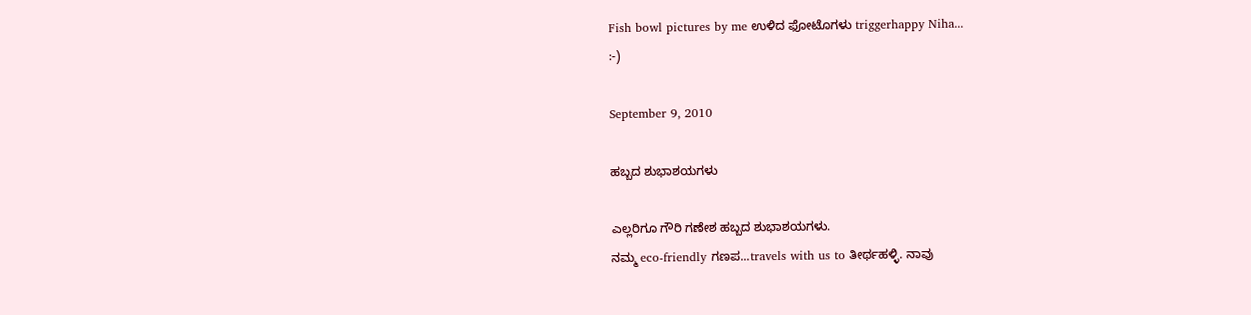Fish bowl pictures by me ಉಳಿದ ಫೋಟೊಗಳು triggerhappy Niha...
:-)

September 9, 2010

ಹಬ್ಬದ ಶುಭಾಶಯಗಳು

ಎಲ್ಲರಿಗೂ ಗೌರಿ ಗಣೇಶ ಹಬ್ಬದ ಶುಭಾಶಯಗಳು.
ನಮ್ಮ eco-friendly ಗಣಪ...travels with us to ತೀರ್ಥಹಳ್ಳಿ. ನಾವು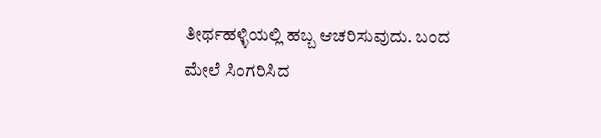ತೀರ್ಥಹಳ್ಳಿಯಲ್ಲಿ ಹಬ್ಬ ಆಚರಿಸುವುದು. ಬಂದ ಮೇಲೆ ಸಿಂಗರಿಸಿದ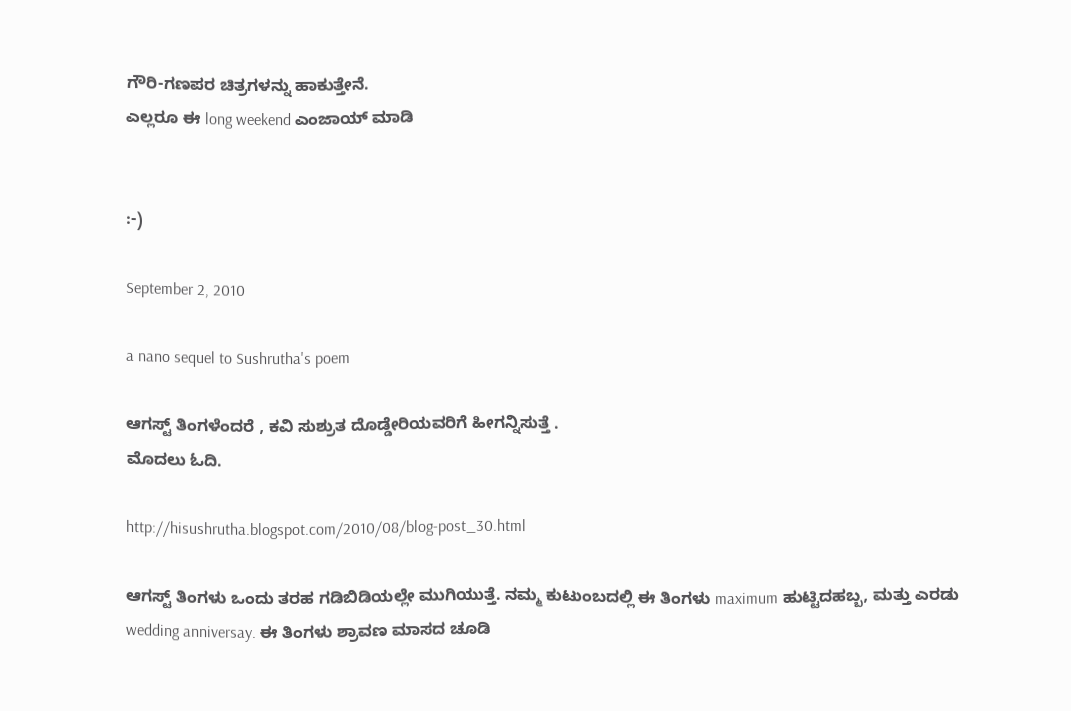ಗೌರಿ-ಗಣಪರ ಚಿತ್ರಗಳನ್ನು ಹಾಕುತ್ತೇನೆ.
ಎಲ್ಲರೂ ಈ long weekend ಎಂಜಾಯ್ ಮಾಡಿ


:-)

September 2, 2010

a nano sequel to Sushrutha's poem

ಆಗಸ್ಟ್ ತಿಂಗಳೆಂದರೆ , ಕವಿ ಸುಶ್ರುತ ದೊಡ್ಡೇರಿಯವರಿಗೆ ಹೀಗನ್ನಿಸುತ್ತೆ .
ಮೊದಲು ಓದಿ.

http://hisushrutha.blogspot.com/2010/08/blog-post_30.html

ಆಗಸ್ಟ್ ತಿಂಗಳು ಒಂದು ತರಹ ಗಡಿಬಿಡಿಯಲ್ಲೇ ಮುಗಿಯುತ್ತೆ. ನಮ್ಮ ಕುಟುಂಬದಲ್ಲಿ ಈ ತಿಂಗಳು maximum ಹುಟ್ಟಿದಹಬ್ಬ, ಮತ್ತು ಎರಡು wedding anniversay. ಈ ತಿಂಗಳು ಶ್ರಾವಣ ಮಾಸದ ಚೂಡಿ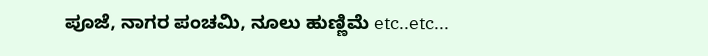ಪೂಜೆ, ನಾಗರ ಪಂಚಮಿ, ನೂಲು ಹುಣ್ಣಿಮೆ etc..etc...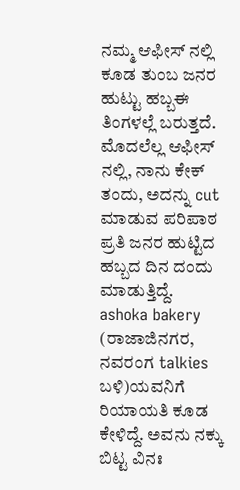ನಮ್ಮ ಆಫೀಸ್ ನಲ್ಲಿ ಕೂಡ ತುಂಬ ಜನರ ಹುಟ್ಟು ಹಬ್ಬಈ ತಿಂಗಳಲ್ಲೆ ಬರುತ್ತದೆ. ಮೊದಲೆಲ್ಲ ಆಫೀಸ್ ನಲ್ಲಿ, ನಾನು ಕೇಕ್ ತಂದು, ಅದನ್ನು cut ಮಾಡುವ ಪರಿಪಾಠ ಪ್ರತಿ ಜನರ ಹುಟ್ಟಿದ ಹಬ್ಬದ ದಿನ ದಂದು ಮಾಡುತ್ತಿದ್ದೆ. ashoka bakery (ರಾಜಾಜಿನಗರ, ನವರಂಗ talkies ಬಳಿ)ಯವನಿಗೆ ರಿಯಾಯತಿ ಕೂಡ ಕೇಳಿದ್ದೆ. ಅವನು ನಕ್ಕು ಬಿಟ್ಟ ವಿನಃ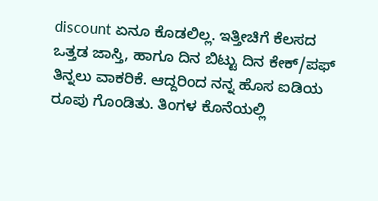discount ಏನೂ ಕೊಡಲಿಲ್ಲ. ಇತ್ತೀಚಿಗೆ ಕೆಲಸದ ಒತ್ತಡ ಜಾಸ್ತಿ, ಹಾಗೂ ದಿನ ಬಿಟ್ಟು ದಿನ ಕೇಕ್/ಪಫ್ ತಿನ್ನಲು ವಾಕರಿಕೆ. ಆದ್ದರಿಂದ ನನ್ನ ಹೊಸ ಐಡಿಯ ರೂಪು ಗೊಂಡಿತು. ತಿಂಗಳ ಕೊನೆಯಲ್ಲಿ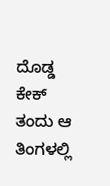ದೊಡ್ಡ ಕೇಕ್ ತಂದು ಆ ತಿಂಗಳಲ್ಲಿ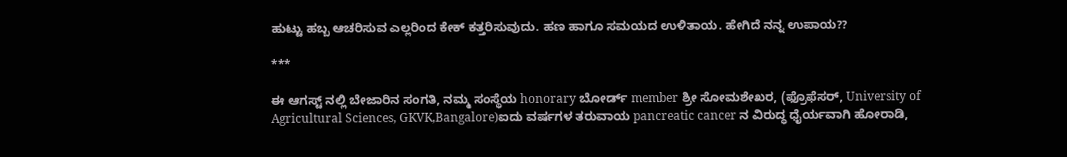ಹುಟ್ಟು ಹಬ್ಬ ಆಚರಿಸುವ ಎಲ್ಲರಿಂದ ಕೇಕ್ ಕತ್ತರಿಸುವುದು. ಹಣ ಹಾಗೂ ಸಮಯದ ಉಳಿತಾಯ. ಹೇಗಿದೆ ನನ್ನ ಉಪಾಯ??

***

ಈ ಆಗಸ್ಟ್ ನಲ್ಲಿ ಬೇಜಾರಿನ ಸಂಗತಿ, ನಮ್ಮ ಸಂಸ್ಥೆಯ honorary ಬೋರ್ಡ್ member ಶ್ರೀ ಸೋಮಶೇಖರ, (ಫ್ರೊಫೆಸರ್, University of Agricultural Sciences, GKVK,Bangalore)ಐದು ವರ್ಷಗಳ ತರುವಾಯ pancreatic cancer ನ ವಿರುದ್ಧ ಧೈರ್ಯವಾಗಿ ಹೋರಾಡಿ,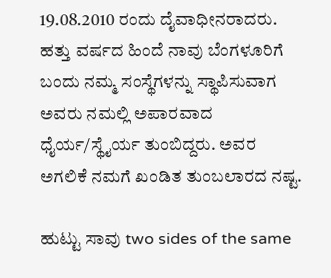19.08.2010 ರಂದು ದೈವಾಧೀನರಾದರು. ಹತ್ತು ವರ್ಷದ ಹಿಂದೆ ನಾವು ಬೆಂಗಳೂರಿಗೆ ಬಂದು ನಮ್ಮ ಸಂಸ್ಥೆಗಳನ್ನು ಸ್ಥಾಪಿಸುವಾಗ ಅವರು ನಮಲ್ಲಿ ಅಪಾರವಾದ ಧೈರ್ಯ/ಸ್ಥೈರ್ಯ ತುಂಬಿದ್ದರು. ಅವರ ಅಗಲಿಕೆ ನಮಗೆ ಖಂಡಿತ ತುಂಬಲಾರದ ನಷ್ಟ.

ಹುಟ್ಟು ಸಾವು two sides of the same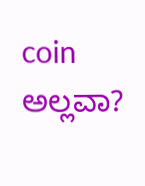coin ಅಲ್ಲವಾ?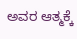ಅವರ ಆತ್ಮಕ್ಕೆ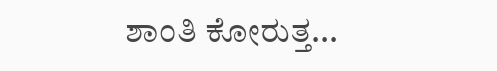ಶಾಂತಿ ಕೋರುತ್ತ...